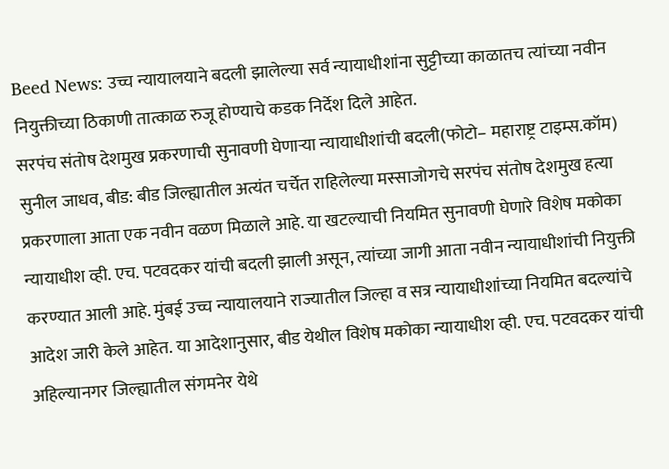Beed News: उच्च न्यायालयाने बदली झालेल्या सर्व न्यायाधीशांना सुट्टीच्या काळातच त्यांच्या नवीन नियुक्तीच्या ठिकाणी तात्काळ रुजू होण्याचे कडक निर्देश दिले आहेत.
सरपंच संतोष देशमुख प्रकरणाची सुनावणी घेणाऱ्या न्यायाधीशांची बदली(फोटो– महाराष्ट्र टाइम्स.कॉम)
सुनील जाधव, बीड: बीड जिल्ह्यातील अत्यंत चर्चेत राहिलेल्या मस्साजोगचे सरपंच संतोष देशमुख हत्या प्रकरणाला आता एक नवीन वळण मिळाले आहे. या खटल्याची नियमित सुनावणी घेणारे विशेष मकोका न्यायाधीश व्ही. एच. पटवदकर यांची बदली झाली असून, त्यांच्या जागी आता नवीन न्यायाधीशांची नियुक्ती करण्यात आली आहे. मुंबई उच्च न्यायालयाने राज्यातील जिल्हा व सत्र न्यायाधीशांच्या नियमित बदल्यांचे आदेश जारी केले आहेत. या आदेशानुसार, बीड येथील विशेष मकोका न्यायाधीश व्ही. एच. पटवदकर यांची अहिल्यानगर जिल्ह्यातील संगमनेर येथे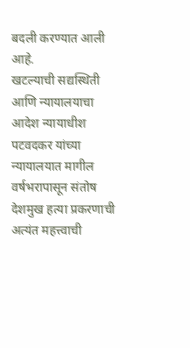बदली करण्यात आली आहे.
खटल्याची सद्यस्थिती आणि न्यायालयाचा आदेश न्यायाधीश पटवदकर यांच्या न्यायालयात मागील वर्षभरापासून संतोष देशमुख हत्या प्रकरणाची अत्यंत महत्त्वाची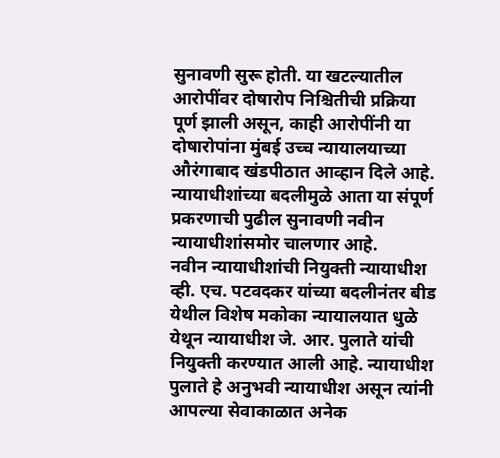सुनावणी सुरू होती. या खटल्यातील आरोपींवर दोषारोप निश्चितीची प्रक्रिया पूर्ण झाली असून, काही आरोपींनी या दोषारोपांना मुंबई उच्च न्यायालयाच्या औरंगाबाद खंडपीठात आव्हान दिले आहे. न्यायाधीशांच्या बदलीमुळे आता या संपूर्ण प्रकरणाची पुढील सुनावणी नवीन न्यायाधीशांसमोर चालणार आहे.
नवीन न्यायाधीशांची नियुक्ती न्यायाधीश व्ही. एच. पटवदकर यांच्या बदलीनंतर बीड येथील विशेष मकोका न्यायालयात धुळे येथून न्यायाधीश जे. आर. पुलाते यांची नियुक्ती करण्यात आली आहे. न्यायाधीश पुलाते हे अनुभवी न्यायाधीश असून त्यांनी आपल्या सेवाकाळात अनेक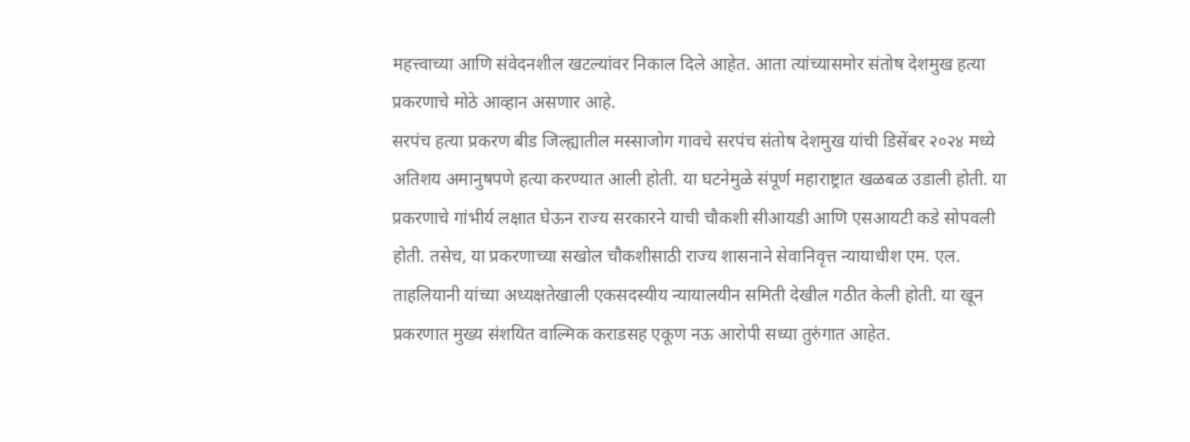महत्त्वाच्या आणि संवेदनशील खटल्यांवर निकाल दिले आहेत. आता त्यांच्यासमोर संतोष देशमुख हत्या प्रकरणाचे मोठे आव्हान असणार आहे.
सरपंच हत्या प्रकरण बीड जिल्ह्यातील मस्साजोग गावचे सरपंच संतोष देशमुख यांची डिसेंबर २०२४ मध्ये अतिशय अमानुषपणे हत्या करण्यात आली होती. या घटनेमुळे संपूर्ण महाराष्ट्रात खळबळ उडाली होती. या प्रकरणाचे गांभीर्य लक्षात घेऊन राज्य सरकारने याची चौकशी सीआयडी आणि एसआयटी कडे सोपवली होती. तसेच, या प्रकरणाच्या सखोल चौकशीसाठी राज्य शासनाने सेवानिवृत्त न्यायाधीश एम. एल. ताहलियानी यांच्या अध्यक्षतेखाली एकसदस्यीय न्यायालयीन समिती देखील गठीत केली होती. या खून प्रकरणात मुख्य संशयित वाल्मिक कराडसह एकूण नऊ आरोपी सध्या तुरुंगात आहेत.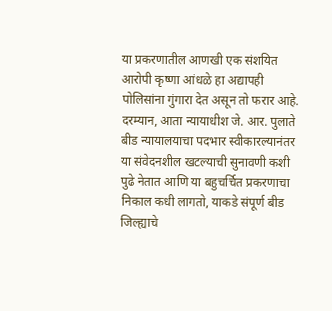या प्रकरणातील आणखी एक संशयित आरोपी कृष्णा आंधळे हा अद्यापही पोलिसांना गुंगारा देत असून तो फरार आहे.
दरम्यान, आता न्यायाधीश जे. आर. पुलाते बीड न्यायालयाचा पदभार स्वीकारल्यानंतर या संवेदनशील खटल्याची सुनावणी कशी पुढे नेतात आणि या बहुचर्चित प्रकरणाचा निकाल कधी लागतो, याकडे संपूर्ण बीड जिल्ह्याचे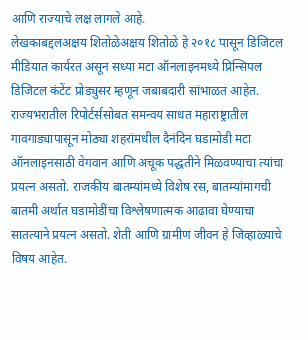आणि राज्याचे लक्ष लागले आहे.
लेखकाबद्दलअक्षय शितोळेअक्षय शितोळे हे २०१८ पासून डिजिटल मीडियात कार्यरत असून सध्या मटा ऑनलाइनमध्ये प्रिन्सिपल डिजिटल कंटेंट प्रोड्युसर म्हणून जबाबदारी सांभाळत आहेत. राज्यभरातील रिपोर्टर्ससोबत समन्वय साधत महाराष्ट्रातील गावगाड्यापासून मोठ्या शहरांमधील दैनंदिन घडामोडी मटा ऑनलाइनसाठी वेगवान आणि अचूक पद्धतीने मिळवण्याचा त्यांचा प्रयत्न असतो. राजकीय बातम्यांमध्ये विशेष रस, बातम्यांमागची बातमी अर्थात घडामोडींचा विश्लेषणात्मक आढावा घेण्याचा सातत्याने प्रयत्न असतो. शेती आणि ग्रामीण जीवन हे जिव्हाळ्याचे विषय आहेत.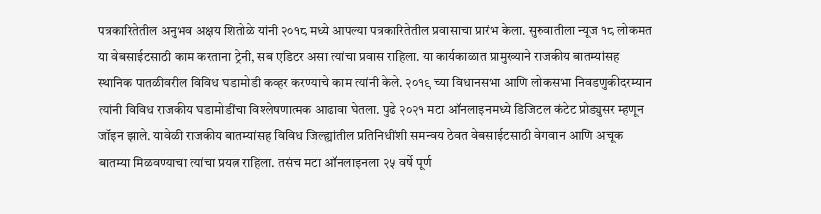पत्रकारितेतील अनुभव अक्षय शितोळे यांनी २०१८ मध्ये आपल्या पत्रकारितेतील प्रवासाचा प्रारंभ केला. सुरुवातीला न्यूज १८ लोकमत या वेबसाईटसाठी काम करताना ट्रेनी, सब एडिटर असा त्यांचा प्रवास राहिला. या कार्यकाळात प्रामुख्याने राजकीय बातम्यांसह स्थानिक पातळीवरील विविध घडामोडी कव्हर करण्याचे काम त्यांनी केले. २०१९ च्या विधानसभा आणि लोकसभा निवडणुकीदरम्यान त्यांनी विविध राजकीय घडामोडींचा विश्लेषणात्मक आढावा घेतला. पुढे २०२१ मटा ऑनलाइनमध्ये डिजिटल कंटेट प्रोड्युसर म्हणून जॉइन झाले. यावेळी राजकीय बातम्यांसह विविध जिल्ह्यांतील प्रतिनिधींशी समन्वय ठेवत वेबसाईटसाठी वेगवान आणि अचूक बातम्या मिळवण्याचा त्यांचा प्रयत्न राहिला. तसंच मटा ऑनलाइनला २५ वर्षे पूर्ण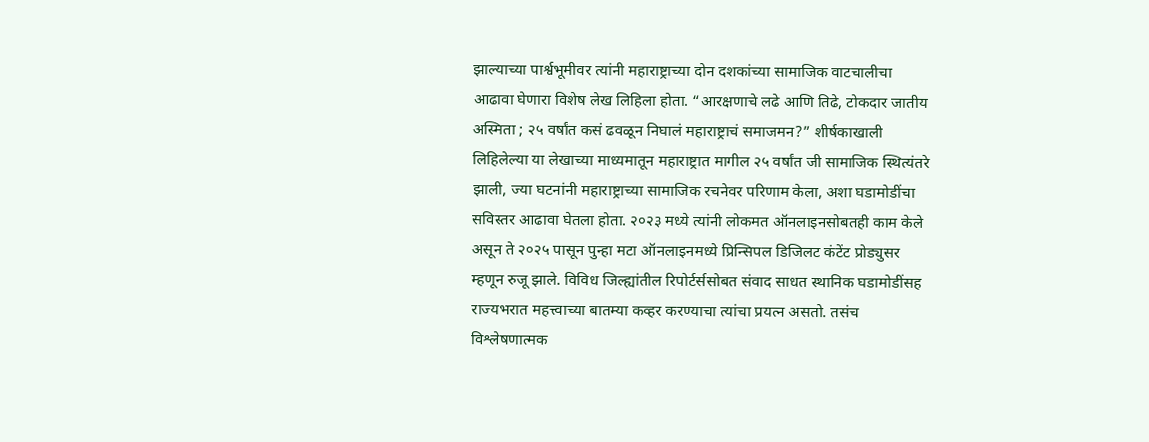झाल्याच्या पार्श्वभूमीवर त्यांनी महाराष्ट्राच्या दोन दशकांच्या सामाजिक वाटचालीचा आढावा घेणारा विशेष लेख लिहिला होता. “आरक्षणाचे लढे आणि तिढे, टोकदार जातीय अस्मिता ; २५ वर्षांत कसं ढवळून निघालं महाराष्ट्राचं समाजमन?” शीर्षकाखाली लिहिलेल्या या लेखाच्या माध्यमातून महाराष्ट्रात मागील २५ वर्षांत जी सामाजिक स्थित्यंतरे झाली, ज्या घटनांनी महाराष्ट्राच्या सामाजिक रचनेवर परिणाम केला, अशा घडामोडींचा सविस्तर आढावा घेतला होता. २०२३ मध्ये त्यांनी लोकमत ऑनलाइनसोबतही काम केले असून ते २०२५ पासून पुन्हा मटा ऑनलाइनमध्ये प्रिन्सिपल डिजिलट कंटेंट प्रोड्युसर म्हणून रुजू झाले. विविध जिल्ह्यांतील रिपोर्टर्ससोबत संवाद साधत स्थानिक घडामोडींसह राज्यभरात महत्त्वाच्या बातम्या कव्हर करण्याचा त्यांचा प्रयत्न असतो. तसंच विश्लेषणात्मक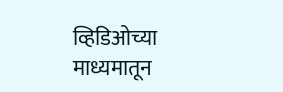व्हिडिओच्या माध्यमातून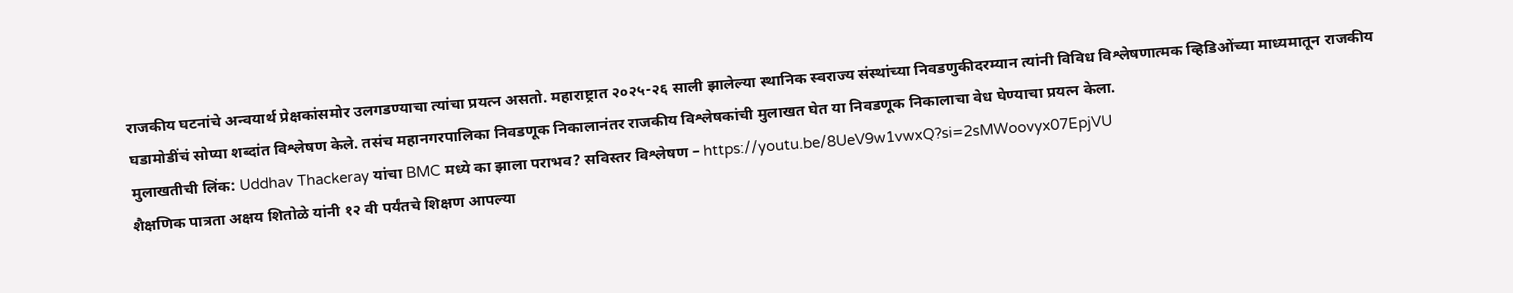राजकीय घटनांचे अन्वयार्थ प्रेक्षकांसमोर उलगडण्याचा त्यांचा प्रयत्न असतो. महाराष्ट्रात २०२५-२६ साली झालेल्या स्थानिक स्वराज्य संस्थांच्या निवडणुकीदरम्यान त्यांनी विविध विश्लेषणात्मक व्हिडिओंच्या माध्यमातून राजकीय घडामोडींचं सोप्या शब्दांत विश्लेषण केले. तसंच महानगरपालिका निवडणूक निकालानंतर राजकीय विश्लेषकांची मुलाखत घेत या निवडणूक निकालाचा वेध घेण्याचा प्रयत्न केला.
मुलाखतीची लिंक: Uddhav Thackeray यांचा BMC मध्ये का झाला पराभव? सविस्तर विश्लेषण – https://youtu.be/8UeV9w1vwxQ?si=2sMWoovyx07EpjVU
शैक्षणिक पात्रता अक्षय शितोळे यांनी १२ वी पर्यंतचे शिक्षण आपल्या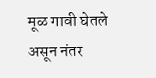मूळ गावी घेतले असून नंतर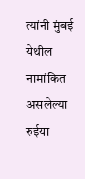त्यांनी मुंबई येथील नामांकित असलेल्या रुईया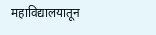महाविद्यालयातून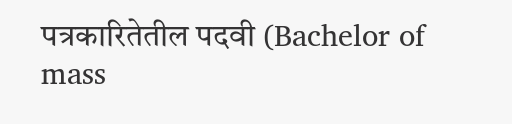पत्रकारितेतील पदवी (Bachelor of mass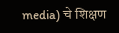media) चे शिक्षण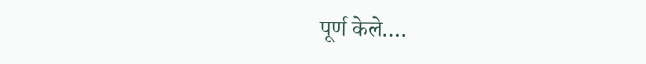पूर्ण केले.…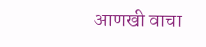आणखी वाचा